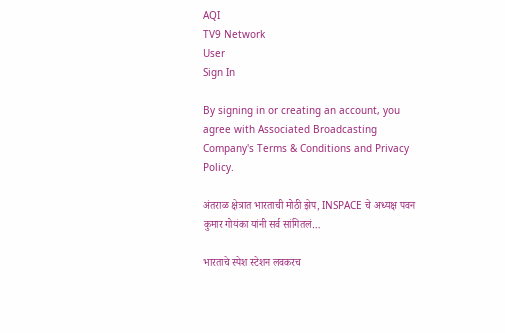AQI
TV9 Network
User
Sign In

By signing in or creating an account, you agree with Associated Broadcasting Company's Terms & Conditions and Privacy Policy.

अंतराळ क्षेत्रात भारताची मोठी झेप, INSPACE चे अध्यक्ष पवन कुमार गोयंका यांनी सर्व सांगितलं…

भारताचे स्पेश स्टेशन लवकरच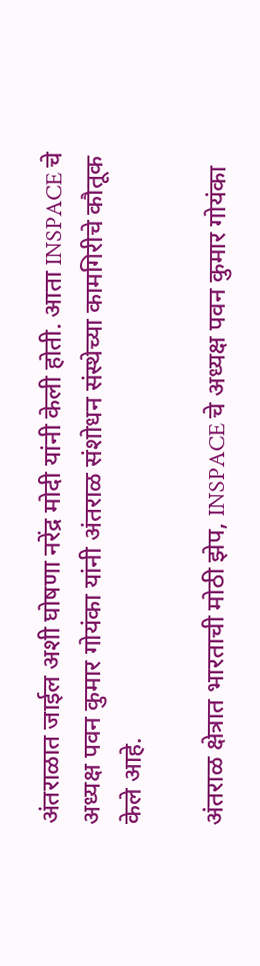अंतराळात जाईल अशी घोषणा नरेंद्र मोदी यांनी केली होती. आता INSPACE चे अध्यक्ष पवन कुमार गोयंका यांनी अंतराळ संशोधन संस्थेच्या कामगिरीचे कौतूक केले आहे.

अंतराळ क्षेत्रात भारताची मोठी झेप, INSPACE चे अध्यक्ष पवन कुमार गोयंका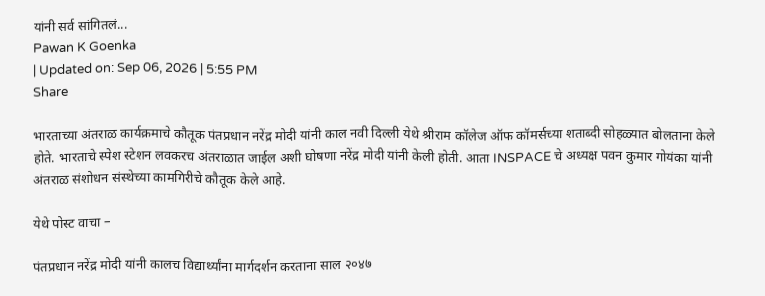यांनी सर्व सांगितलं...
Pawan K Goenka
| Updated on: Sep 06, 2026 | 5:55 PM
Share

भारताच्या अंतराळ कार्यक्रमाचे कौतूक पंतप्रधान नरेंद्र मोदी यांनी काल नवी दिल्ली येथे श्रीराम कॉलेज ऑफ कॉमर्सच्या शताब्दी सोहळ्यात बोलताना केले होते. भारताचे स्पेश स्टेशन लवकरच अंतराळात जाईल अशी घोषणा नरेंद्र मोदी यांनी केली होती. आता INSPACE चे अध्यक्ष पवन कुमार गोयंका यांनी अंतराळ संशोधन संस्थेच्या कामगिरीचे कौतूक केले आहे.

येथे पोस्ट वाचा –

पंतप्रधान नरेंद्र मोदी यांनी कालच विद्यार्थ्यांना मार्गदर्शन करताना साल २०४७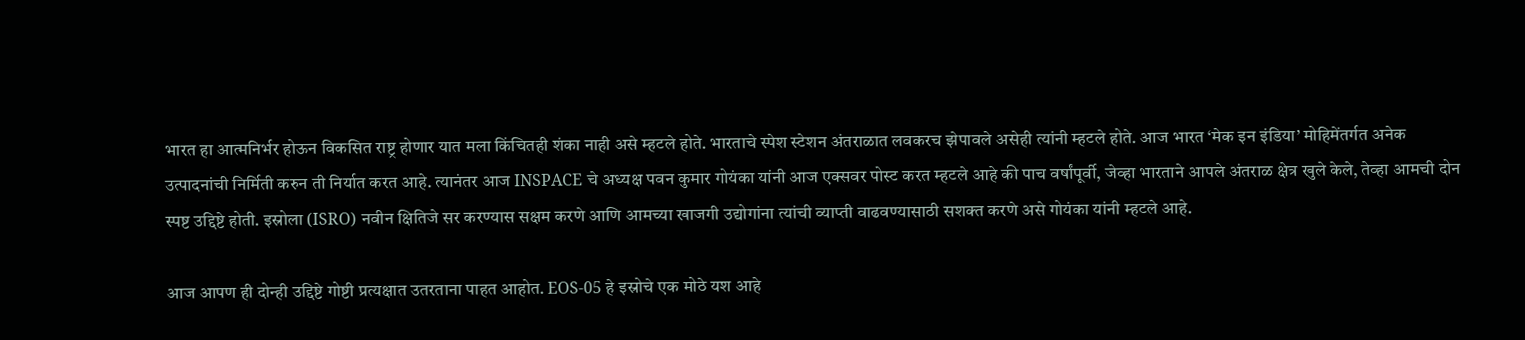भारत हा आत्मनिर्भर होऊन विकसित राष्ट्र होणार यात मला किंचितही शंका नाही असे म्हटले होते. भारताचे स्पेश स्टेशन अंतराळात लवकरच झेपावले असेही त्यांनी म्हटले होते. आज भारत ‘मेक इन इंडिया’ मोहिमेंतर्गत अनेक उत्पादनांची निर्मिती करुन ती निर्यात करत आहे. त्यानंतर आज INSPACE चे अध्यक्ष पवन कुमार गोयंका यांनी आज एक्सवर पोस्ट करत म्हटले आहे की पाच वर्षांपूर्वी, जेव्हा भारताने आपले अंतराळ क्षेत्र खुले केले, तेव्हा आमची दोन स्पष्ट उद्दिष्टे होती. इस्रोला (ISRO) नवीन क्षितिजे सर करण्यास सक्षम करणे आणि आमच्या खाजगी उद्योगांना त्यांची व्याप्ती वाढवण्यासाठी सशक्त करणे असे गोयंका यांनी म्हटले आहे.

आज आपण ही दोन्ही उद्दिष्टे गोष्टी प्रत्यक्षात उतरताना पाहत आहोत. EOS-05 हे इस्रोचे एक मोठे यश आहे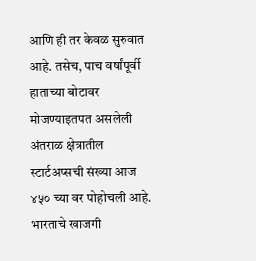आणि ही तर केवळ सुरुवात आहे. तसेच, पाच वर्षांपूर्वी हाताच्या बोटावर मोजण्याइतपत असलेली अंतराळ क्षेत्रातील स्टार्टअप्सची संख्या आज ४५० च्या वर पोहोचली आहे. भारताचे खाजगी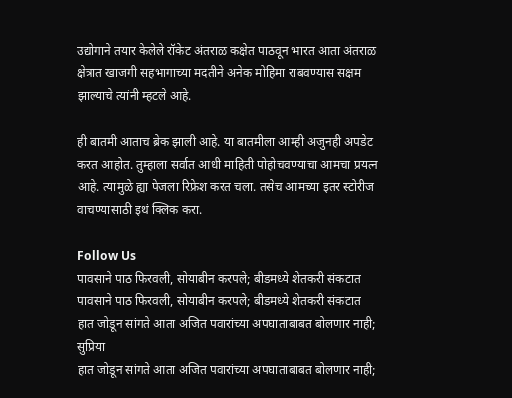उद्योगाने तयार केलेले रॉकेट अंतराळ कक्षेत पाठवून भारत आता अंतराळ क्षेत्रात खाजगी सहभागाच्या मदतीने अनेक मोहिमा राबवण्यास सक्षम झाल्याचे त्यांनी म्हटले आहे.

ही बातमी आताच ब्रेक झाली आहे. या बातमीला आम्ही अजुनही अपडेट करत आहोत. तुम्हाला सर्वात आधी माहिती पोहोचवण्याचा आमचा प्रयत्न आहे. त्यामुळे ह्या पेजला रिफ्रेश करत चला. तसेच आमच्या इतर स्टोरीज वाचण्यासाठी इथं क्लिक करा.

Follow Us
पावसाने पाठ फिरवली, सोयाबीन करपले; बीडमध्ये शेतकरी संकटात
पावसाने पाठ फिरवली, सोयाबीन करपले; बीडमध्ये शेतकरी संकटात
हात जोडून सांगते आता अजित पवारांच्या अपघाताबाबत बोलणार नाही; सुप्रिया
हात जोडून सांगते आता अजित पवारांच्या अपघाताबाबत बोलणार नाही;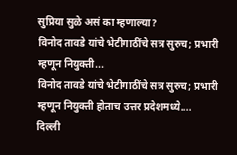सुप्रिया सुळे असं का म्हणाल्या?
विनोद तावडे यांचे भेटीगाठींचे सत्र सुरुच; प्रभारी म्हणून नियुक्ती...
विनोद तावडे यांचे भेटीगाठींचे सत्र सुरुच; प्रभारी म्हणून नियुक्ती होताच उत्तर प्रदेशमध्ये....
दिल्ली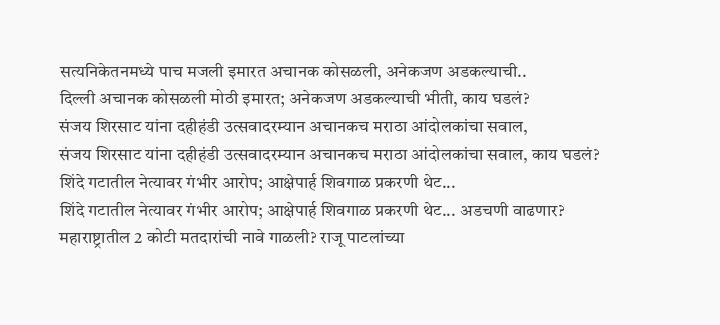सत्यनिकेतनमध्ये पाच मजली इमारत अचानक कोसळली, अनेकजण अडकल्याची..
दिल्ली अचानक कोसळली मोठी इमारत; अनेकजण अडकल्याची भीती, काय घडलं?
संजय शिरसाट यांना दहीहंडी उत्सवादरम्यान अचानकच मराठा आंदोलकांचा सवाल,
संजय शिरसाट यांना दहीहंडी उत्सवादरम्यान अचानकच मराठा आंदोलकांचा सवाल, काय घडलं?
शिंदे गटातील नेत्यावर गंभीर आरोप; आक्षेपार्ह शिवगाळ प्रकरणी थेट...
शिंदे गटातील नेत्यावर गंभीर आरोप; आक्षेपार्ह शिवगाळ प्रकरणी थेट... अडचणी वाढणार?
महाराष्ट्रातील 2 कोटी मतदारांची नावे गाळली? राजू पाटलांच्या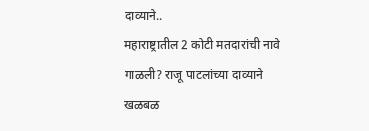दाव्याने..
महाराष्ट्रातील 2 कोटी मतदारांची नावे गाळली? राजू पाटलांच्या दाव्याने खळबळ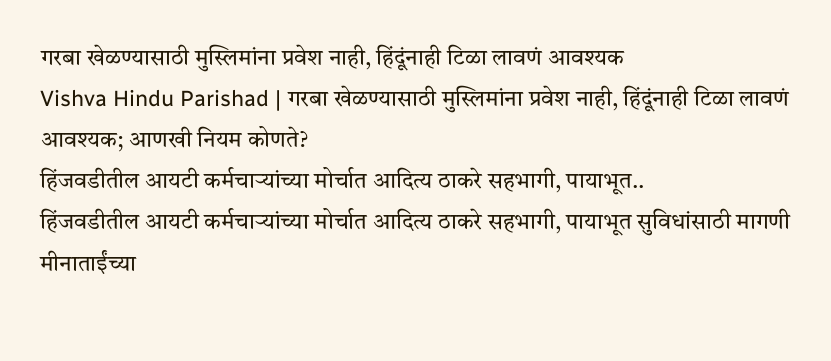गरबा खेळण्यासाठी मुस्लिमांना प्रवेश नाही, हिंदूंनाही टिळा लावणं आवश्यक
Vishva Hindu Parishad | गरबा खेळण्यासाठी मुस्लिमांना प्रवेश नाही, हिंदूंनाही टिळा लावणं आवश्यक; आणखी नियम कोणते?
हिंजवडीतील आयटी कर्मचाऱ्यांच्या मोर्चात आदित्य ठाकरे सहभागी, पायाभूत..
हिंजवडीतील आयटी कर्मचाऱ्यांच्या मोर्चात आदित्य ठाकरे सहभागी, पायाभूत सुविधांसाठी मागणी
मीनाताईंच्या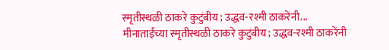स्मृतीस्थळी ठाकरे कुटुंबीय; उद्धव-रश्मी ठाकरेंनी...
मीनाताईंच्या स्मृतीस्थळी ठाकरे कुटुंबीय; उद्धव-रश्मी ठाकरेंनी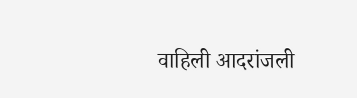वाहिली आदरांजली